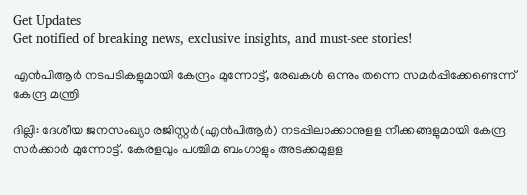Get Updates
Get notified of breaking news, exclusive insights, and must-see stories!

എൻപിആർ നടപടികളുമായി കേന്ദ്രം മുന്നോട്ട്, രേഖകള്‍ ഒന്നും തന്നെ സമര്‍പ്പിക്കേണ്ടെന്ന് കേന്ദ്ര മന്ത്രി

ദില്ലി: ദേശീയ ജനസംഖ്യാ രജിസ്റ്റര്‍(എന്‍പിആര്‍) നടപ്പിലാക്കാനുളള നീക്കങ്ങളുമായി കേന്ദ്ര സര്‍ക്കാര്‍ മുന്നോട്ട്. കേരളവും പശ്ചിമ ബംഗാളും അടക്കമുളള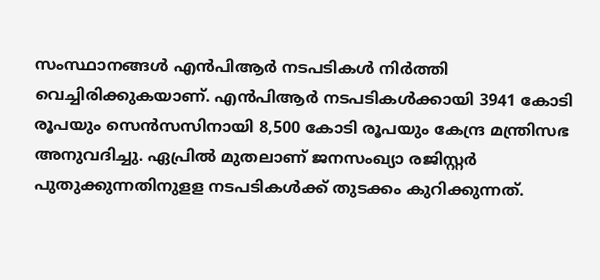സംസ്ഥാനങ്ങള്‍ എന്‍പിആര്‍ നടപടികള്‍ നിര്‍ത്തി വെച്ചിരിക്കുകയാണ്. എന്‍പിആര്‍ നടപടികള്‍ക്കായി 3941 കോടി രൂപയും സെന്‍സസിനായി 8,500 കോടി രൂപയും കേന്ദ്ര മന്ത്രിസഭ അനുവദിച്ചു. ഏപ്രില്‍ മുതലാണ് ജനസംഖ്യാ രജിസ്റ്റര്‍ പുതുക്കുന്നതിനുളള നടപടികള്‍ക്ക് തുടക്കം കുറിക്കുന്നത്.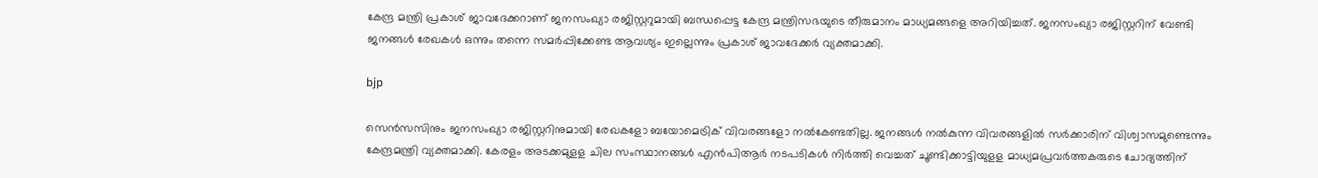കേന്ദ്ര മന്ത്രി പ്രകാശ് ജാവദേക്കറാണ് ജനസംഖ്യാ രജിസ്റ്ററുമായി ബന്ധപ്പെട്ട കേന്ദ്ര മന്ത്രിസഭയുടെ തീരുമാനം മാധ്യമങ്ങളെ അറിയിച്ചത്. ജനസംഖ്യാ രജിസ്റ്ററിന് വേണ്ടി ജനങ്ങള്‍ രേഖകള്‍ ഒന്നും തന്നെ സമര്‍പ്പിക്കേണ്ട ആവശ്യം ഇല്ലെന്നും പ്രകാശ് ജാവദേക്കര്‍ വ്യക്തമാക്കി.

bjp

സെന്‍സസിനും ജനസംഖ്യാ രജിസ്റ്ററിനുമായി രേഖകളോ ബയോമെട്രിക് വിവരങ്ങളോ നല്‍കേണ്ടതില്ല. ജനങ്ങള്‍ നല്‍കുന്ന വിവരങ്ങളില്‍ സര്‍ക്കാരിന് വിശ്വാസമുണ്ടെന്നും കേന്ദ്രമന്ത്രി വ്യക്തമാക്കി. കേരളം അടക്കമുളള ചില സംസ്ഥാനങ്ങള്‍ എന്‍പിആര്‍ നടപടികള്‍ നിര്‍ത്തി വെച്ചത് ചൂണ്ടിക്കാട്ടിയുളള മാധ്യമപ്രവര്‍ത്തകരുടെ ചോദ്യത്തിന്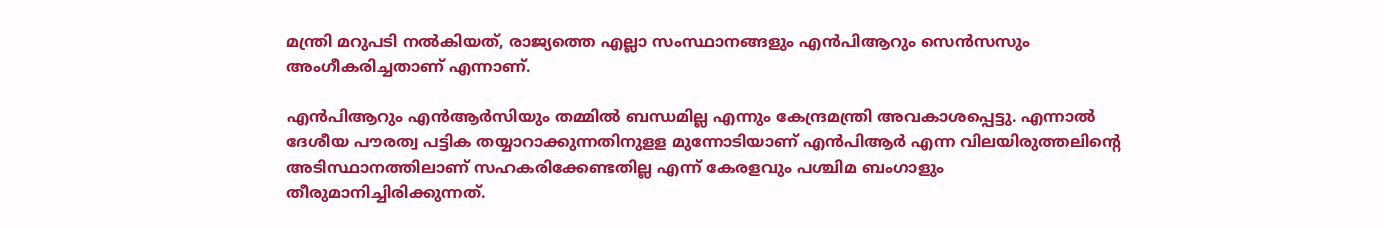മന്ത്രി മറുപടി നല്‍കിയത്, രാജ്യത്തെ എല്ലാ സംസ്ഥാനങ്ങളും എന്‍പിആറും സെന്‍സസും അംഗീകരിച്ചതാണ് എന്നാണ്.

എന്‍പിആറും എന്‍ആര്‍സിയും തമ്മില്‍ ബന്ധമില്ല എന്നും കേന്ദ്രമന്ത്രി അവകാശപ്പെട്ടു. എന്നാല്‍ ദേശീയ പൗരത്വ പട്ടിക തയ്യാറാക്കുന്നതിനുളള മുന്നോടിയാണ് എന്‍പിആര്‍ എന്ന വിലയിരുത്തലിന്റെ അടിസ്ഥാനത്തിലാണ് സഹകരിക്കേണ്ടതില്ല എന്ന് കേരളവും പശ്ചിമ ബംഗാളും തീരുമാനിച്ചിരിക്കുന്നത്.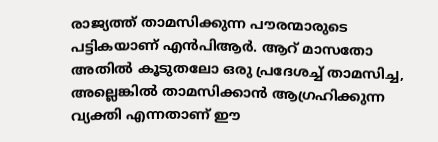രാജ്യത്ത് താമസിക്കുന്ന പൗരന്മാരുടെ പട്ടികയാണ് എന്‍പിആര്‍. ആറ് മാസതോ അതില്‍ കൂടുതലോ ഒരു പ്രദേശച്ച് താമസിച്ച, അല്ലെങ്കില്‍ താമസിക്കാന്‍ ആഗ്രഹിക്കുന്ന വ്യക്തി എന്നതാണ് ഈ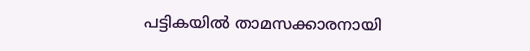പട്ടികയില്‍ താമസക്കാരനായി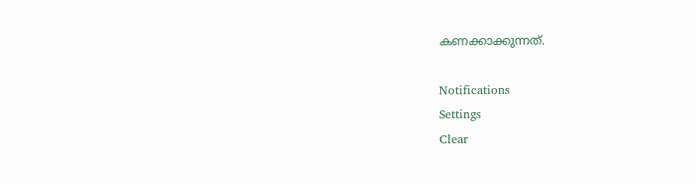കണക്കാക്കുന്നത്.

Notifications
Settings
Clear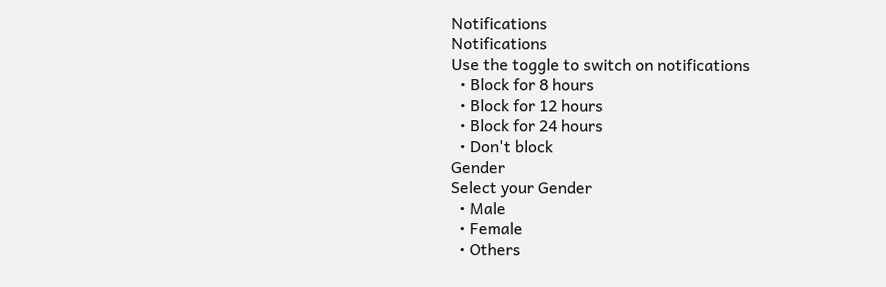Notifications
Notifications
Use the toggle to switch on notifications
  • Block for 8 hours
  • Block for 12 hours
  • Block for 24 hours
  • Don't block
Gender
Select your Gender
  • Male
  • Female
  • Others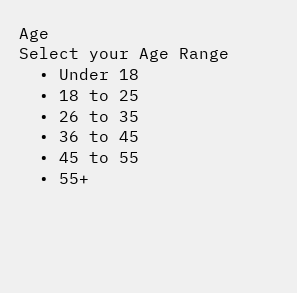Age
Select your Age Range
  • Under 18
  • 18 to 25
  • 26 to 35
  • 36 to 45
  • 45 to 55
  • 55+